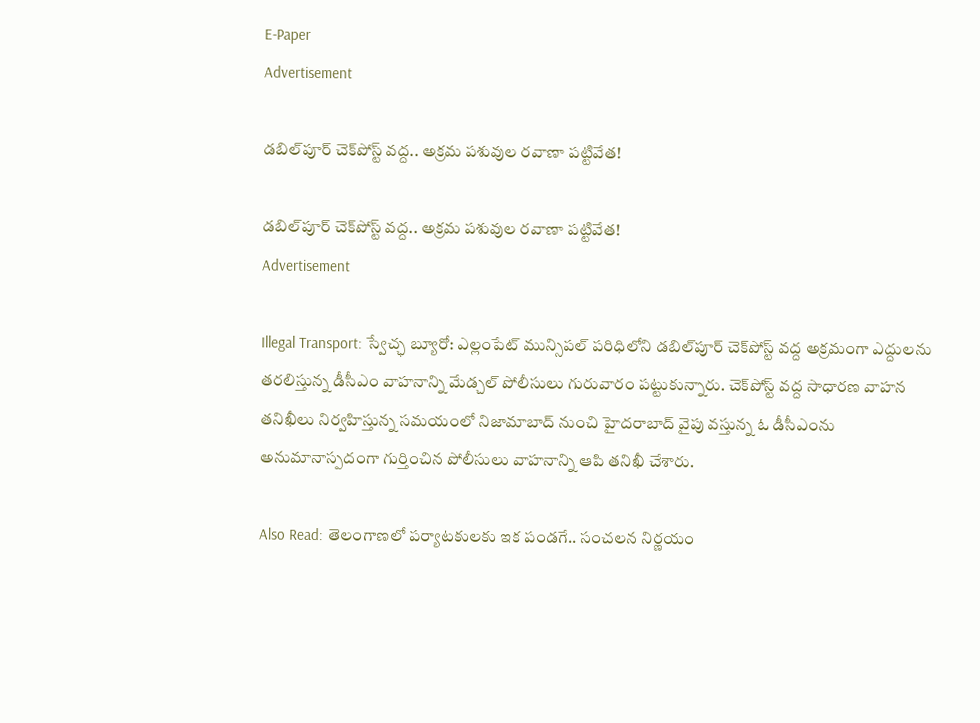E-Paper
Advertisement

డబిల్‌పూర్ చెక్‌పోస్ట్ వద్ద.. అక్రమ పశువుల రవాణా పట్టివేత!

డబిల్‌పూర్ చెక్‌పోస్ట్ వద్ద.. అక్రమ పశువుల రవాణా పట్టివేత!
Advertisement

Illegal Transport: స్వేచ్ఛ బ్యూరో: ఎల్లంపేట్ మున్సిపల్ పరిధిలోని డబిల్‌పూర్ చెక్‌పోస్ట్ వద్ద అక్రమంగా ఎద్దులను తరలిస్తున్న డీసీఎం వాహనాన్ని మేడ్చల్ పోలీసులు గురువారం పట్టుకున్నారు. చెక్‌పోస్ట్ వద్ద సాధారణ వాహన తనిఖీలు నిర్వహిస్తున్న సమయంలో నిజామాబాద్ నుంచి హైదరాబాద్ వైపు వస్తున్న ఓ డీసీఎంను అనుమానాస్పదంగా గుర్తించిన పోలీసులు వాహనాన్ని ఆపి తనిఖీ చేశారు.

Also Read: తెలంగాణలో పర్యాటకులకు ఇక పండగే.. సంచలన నిర్ణయం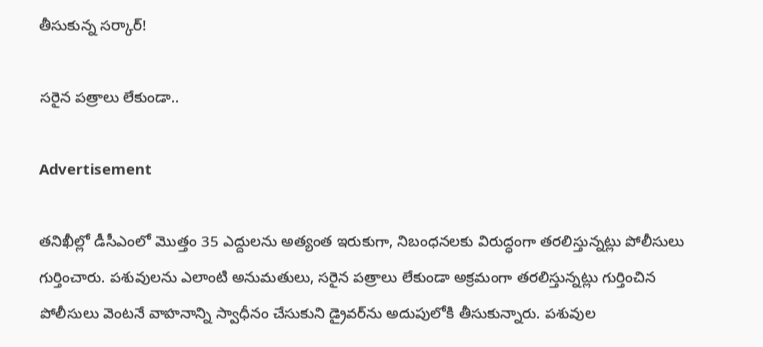తీసుకున్న సర్కార్!

సరైన పత్రాలు లేకుండా..

Advertisement

తనిఖీల్లో డీసీఎంలో మొత్తం 35 ఎద్దులను అత్యంత ఇరుకుగా, నిబంధనలకు విరుద్ధంగా తరలిస్తున్నట్లు పోలీసులు గుర్తించారు. పశువులను ఎలాంటి అనుమతులు, సరైన పత్రాలు లేకుండా అక్రమంగా తరలిస్తున్నట్లు గుర్తించిన పోలీసులు వెంటనే వాహనాన్ని స్వాధీనం చేసుకుని డ్రైవర్‌ను అదుపులోకి తీసుకున్నారు. పశువుల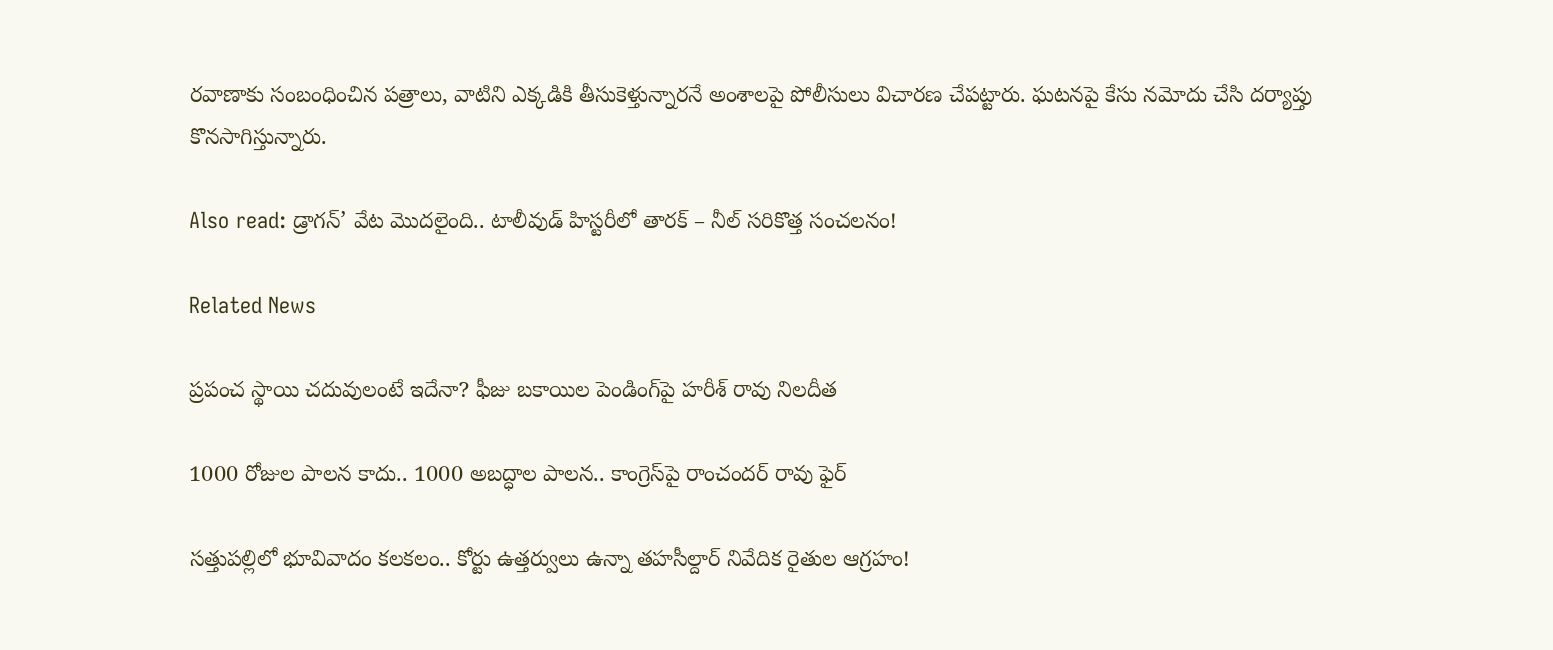రవాణాకు సంబంధించిన పత్రాలు, వాటిని ఎక్కడికి తీసుకెళ్తున్నారనే అంశాలపై పోలీసులు విచారణ చేపట్టారు. ఘటనపై కేసు నమోదు చేసి దర్యాప్తు కొనసాగిస్తున్నారు.

Also read: డ్రాగన్’ వేట మొదలైంది.. టాలీవుడ్ హిస్టరీలో తారక్ – నీల్ సరికొత్త సంచలనం!

Related News

ప్రపంచ స్థాయి చదువులంటే ఇదేనా? ఫీజు బకాయిల పెండింగ్‌పై హరీశ్ రావు నిలదీత

1000 రోజుల పాలన కాదు.. 1000 అబద్ధాల పాలన.. కాంగ్రెస్‌పై రాంచందర్ రావు ఫైర్

సత్తుపల్లిలో భూవివాదం కలకలం.. కోర్టు ఉత్తర్వులు ఉన్నా తహసీల్దార్ నివేదిక రైతుల ఆగ్రహం!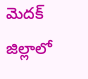మెదక్ జిల్లాలో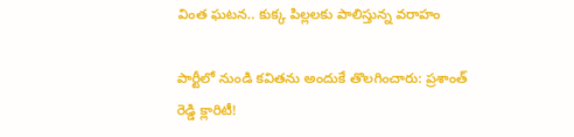వింత ఘటన.. కుక్క పిల్లలకు పాలిస్తున్న వరాహం

పార్టీలో నుండి కవితను అందుకే తొలగించారు: ప్రశాంత్ రెడ్డి క్లారిటీ!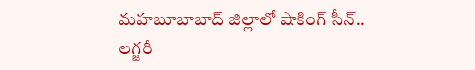మహబూబాబాద్ జిల్లాలో షాకింగ్ సీన్.. లగ్జరీ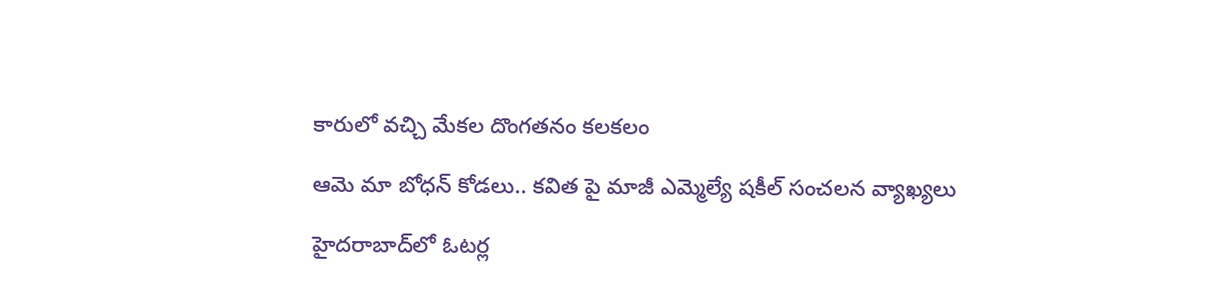కారులో వచ్చి మేకల దొంగతనం కలకలం

ఆమె మా బోధన్ కోడలు.. కవిత పై మాజీ ఎమ్మెల్యే షకీల్ సంచలన వ్యాఖ్యలు

హైదరాబాద్‌లో ఓటర్ల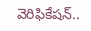వెరిఫికేషన్..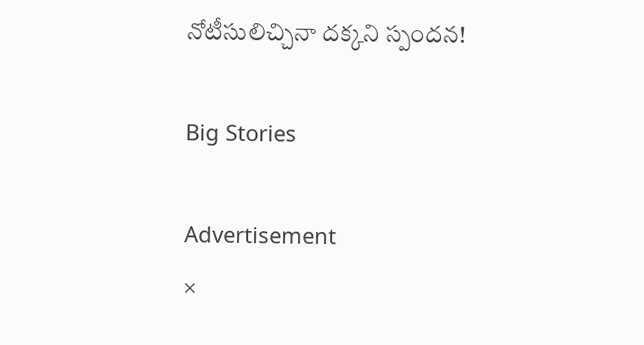నోటీసులిచ్చినా దక్కని స్పందన!

Big Stories

Advertisement
×